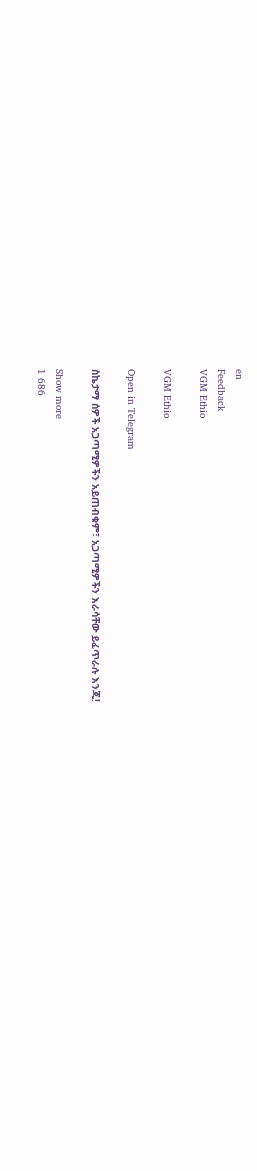en
Feedback
VGM Ethio

VGM Ethio

Open in Telegram

ስኬታማ ሰዎች አጋጣሚዎችን አይጠብቁም፣ አጋጣሚዎችን እራሳቸው ይፈጥራሉ እንጂ!

Show more
1 686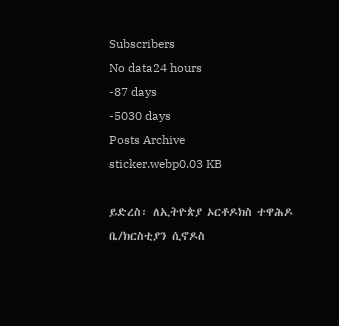Subscribers
No data24 hours
-87 days
-5030 days
Posts Archive
sticker.webp0.03 KB

ይድረስ፡ ለኢትዮጵያ ኦርቶዶክስ ተዋሕዶ ቤ/ክርስቲያን ሲኖዶስ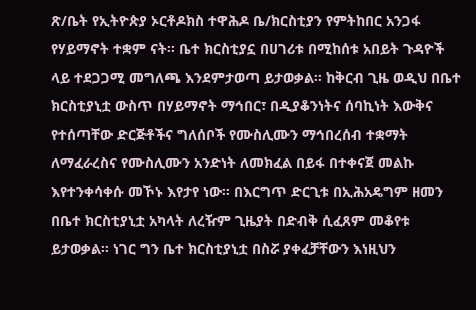ጽ/ቤት የኢትዮጵያ ኦርቶዶክስ ተዋሕዶ ቤ/ክርስቲያን የምትከበር አንጋፋ የሃይማኖት ተቋም ናት። ቤተ ክርስቲያኗ በሀገሪቱ በሚከሰቱ አበይት ጉዳዮች ላይ ተደጋጋሚ መግለጫ እንደምታወጣ ይታወቃል። ከቅርብ ጊዜ ወዲህ በቤተ ክርስቲያኒቷ ውስጥ በሃይማኖት ማኅበር፣ በዲያቆንነትና ሰባኪነት እውቅና የተሰጣቸው ድርጅቶችና ግለሰቦች የሙስሊሙን ማኅበረሰብ ተቋማት ለማፈራረስና የሙስሊሙን አንድነት ለመክፈል በይፋ በተቀናጀ መልኩ እየተንቀሳቀሱ መኾኑ እየታየ ነው። በእርግጥ ድርጊቱ በኢሕአዴግም ዘመን በቤተ ክርስቲያኒቷ አካላት ለረዥም ጊዜያት በድብቅ ሲፈጸም መቆየቱ ይታወቃል። ነገር ግን ቤተ ክርስቲያኒቷ በስሯ ያቀፈቻቸውን እነዚህን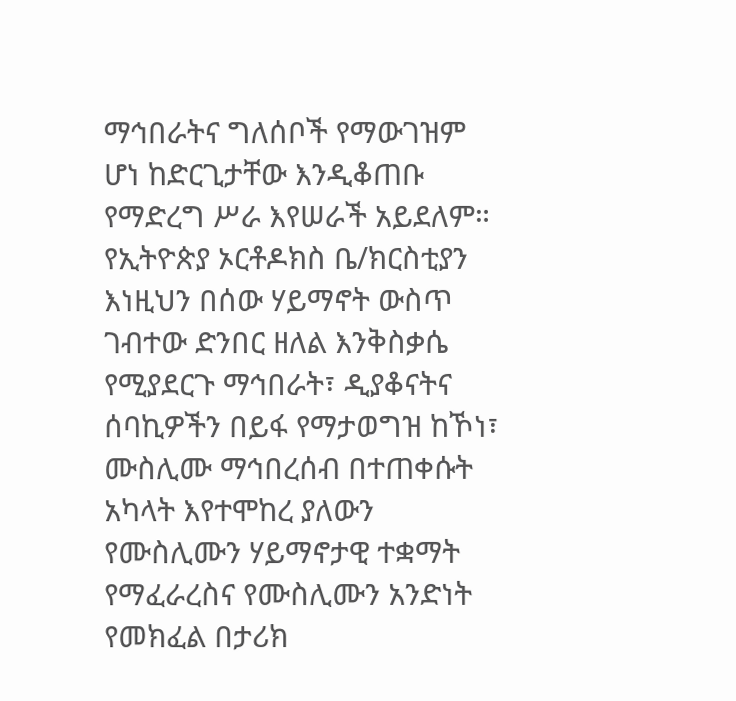ማኅበራትና ግለሰቦች የማውገዝም ሆነ ከድርጊታቸው እንዲቆጠቡ የማድረግ ሥራ እየሠራች አይደለም። የኢትዮጵያ ኦርቶዶክስ ቤ/ክርስቲያን እነዚህን በሰው ሃይማኖት ውስጥ ገብተው ድንበር ዘለል እንቅስቃሴ የሚያደርጉ ማኅበራት፣ ዲያቆናትና ሰባኪዎችን በይፋ የማታወግዝ ከኾነ፣ ሙስሊሙ ማኅበረሰብ በተጠቀሱት አካላት እየተሞከረ ያለውን የሙስሊሙን ሃይማኖታዊ ተቋማት የማፈራረስና የሙስሊሙን አንድነት የመክፈል በታሪክ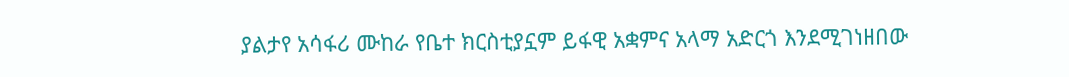ያልታየ አሳፋሪ ሙከራ የቤተ ክርስቲያኗም ይፋዊ አቋምና አላማ አድርጎ እንደሚገነዘበው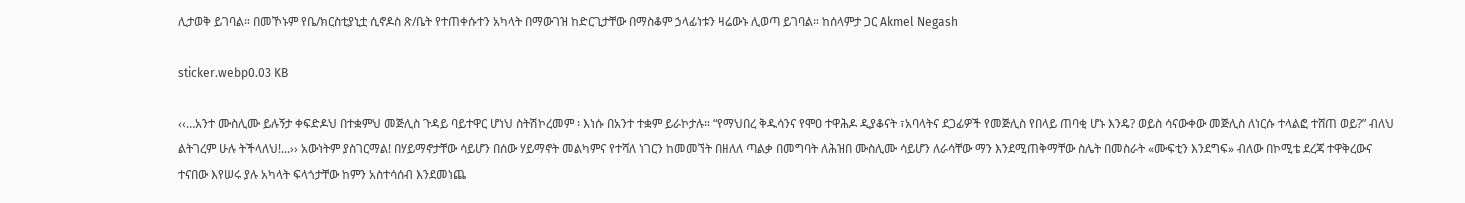ሊታወቅ ይገባል። በመኾኑም የቤ/ክርስቲያኒቷ ሲኖዶስ ጽ/ቤት የተጠቀሱተን አካላት በማውገዝ ከድርጊታቸው በማስቆም ኃላፊነቱን ዛሬውኑ ሊወጣ ይገባል። ከሰላምታ ጋር Akmel Negash

sticker.webp0.03 KB

‹‹…አንተ ሙስሊሙ ይሉኝታ ቀፍድዶህ በተቋምህ መጅሊስ ጉዳይ ባይተዋር ሆነህ ስትሽኮረመም ፡ እነሱ በአንተ ተቋም ይራኮታሉ። “የማህበረ ቅዱሳንና የሞዐ ተዋሕዶ ዲያቆናት ፣አባላትና ደጋፊዎች የመጅሊስ የበላይ ጠባቂ ሆኑ እንዴ? ወይስ ሳናውቀው መጅሊስ ለነርሱ ተላልፎ ተሸጠ ወይ?” ብለህ ልትገረም ሁሉ ትችላለህ!...›› አውነትም ያስገርማል! በሃይማኖታቸው ሳይሆን በሰው ሃይማኖት መልካምና የተሻለ ነገርን ከመመኘት በዘለለ ጣልቃ በመግባት ለሕዝበ ሙስሊሙ ሳይሆን ለራሳቸው ማን እንደሚጠቅማቸው ስሌት በመስራት «ሙፍቲን እንደግፍ» ብለው በኮሚቴ ደረጃ ተዋቅረውና ተናበው እየሠሩ ያሉ አካላት ፍላጎታቸው ከምን አስተሳሰብ እንደመነጨ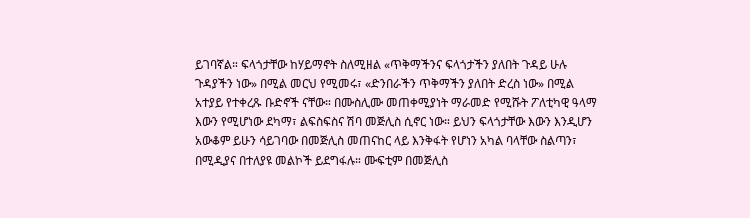ይገባኛል። ፍላጎታቸው ከሃይማኖት ስለሚዘል «ጥቅማችንና ፍላጎታችን ያለበት ጉዳይ ሁሉ ጉዳያችን ነው» በሚል መርህ የሚመሩ፣ «ድንበራችን ጥቅማችን ያለበት ድረስ ነው» በሚል አተያይ የተቀረጹ ቡድኖች ናቸው። በሙስሊሙ መጠቀሚያነት ማራመድ የሚሹት ፖለቲካዊ ዓላማ እውን የሚሆነው ደካማ፣ ልፍስፍስና ሽባ መጅሊስ ሲኖር ነው። ይህን ፍላጎታቸው እውን እንዲሆን አውቆም ይሁን ሳይገባው በመጅሊስ መጠናከር ላይ እንቅፋት የሆነን አካል ባላቸው ስልጣን፣ በሚዲያና በተለያዩ መልኮች ይደግፋሉ። ሙፍቲም በመጅሊስ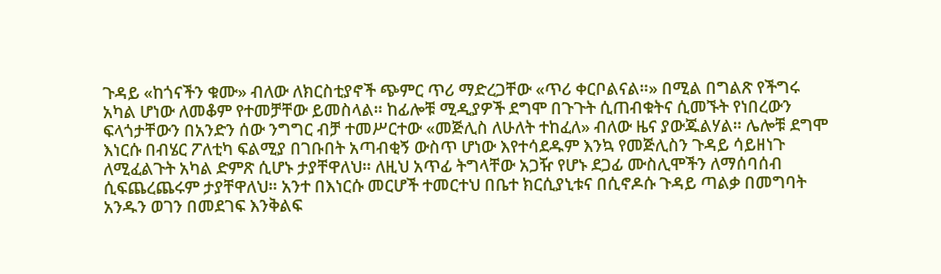ጉዳይ «ከጎናችን ቁሙ» ብለው ለክርስቲያኖች ጭምር ጥሪ ማድረጋቸው «ጥሪ ቀርቦልናል።» በሚል በግልጽ የችግሩ አካል ሆነው ለመቆም የተመቻቸው ይመስላል። ከፊሎቹ ሚዲያዎች ደግሞ በጉጉት ሲጠብቁትና ሲመኙት የነበረውን ፍላጎታቸውን በአንድን ሰው ንግግር ብቻ ተመሥርተው «መጅሊስ ለሁለት ተከፈለ» ብለው ዜና ያውጁልሃል። ሌሎቹ ደግሞ እነርሱ በብሄር ፖለቲካ ፍልሚያ በገቡበት አጣብቂኝ ውስጥ ሆነው እየተሳደዱም እንኳ የመጅሊስን ጉዳይ ሳይዘነጉ ለሚፈልጉት አካል ድምጽ ሲሆኑ ታያቸዋለህ። ለዚህ አጥፊ ትግላቸው አጋዥ የሆኑ ደጋፊ ሙስሊሞችን ለማሰባሰብ ሲፍጨረጨሩም ታያቸዋለህ። አንተ በእነርሱ መርሆች ተመርተህ በቤተ ክርሲያኒቱና በሲኖዶሱ ጉዳይ ጣልቃ በመግባት አንዱን ወገን በመደገፍ እንቅልፍ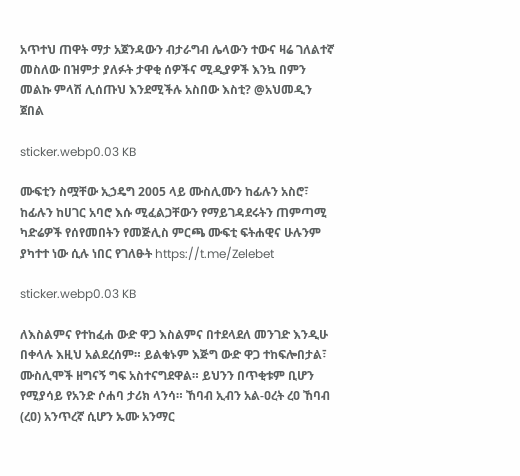አጥተህ ጠዋት ማታ አጀንዳውን ብታራግብ ሌላውን ተውና ዛሬ ገለልተኛ መስለው በዝምታ ያለፉት ታዋቂ ሰዎችና ሚዲያዎች እንኳ በምን መልኩ ምላሽ ሊሰጡህ እንደሚችሉ አስበው እስቲ? @አህመዲን ጀበል

sticker.webp0.03 KB

ሙፍቲን ስሟቸው ኢኃዴግ 2005 ላይ ሙስሊሙን ከፊሉን አስሮ፣ ከፊሉን ከሀገር አባሮ እሱ ሚፈልጋቸውን የማይገዳደሩትን ጠምጣሚ ካድሬዎች የሰየመበትን የመጅሊስ ምርጫ ሙፍቲ ፍትሐዊና ሁሉንም ያካተተ ነው ሲሉ ነበር የገለፁት https://t.me/Zelebet

sticker.webp0.03 KB

ለእስልምና የተከፈሐ ውድ ዋጋ እስልምና በተደላደለ መንገድ እንዲሁ በቀላሉ እዚህ አልደረሰም። ይልቁኑም እጅግ ውድ ዋጋ ተከፍሎበታል፣ ሙስሊሞች ዘግናኝ ግፍ አስተናግደዋል። ይህንን በጥቂቱም ቢሆን የሚያሳይ የአንድ ሶሐባ ታሪክ ላንሳ። ኸባብ ኢብን አል-ዐረት ረዐ ኸባብ (ረዐ) አንጥረኛ ሲሆን ኡሙ አንማር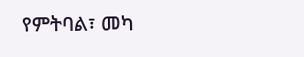የምትባል፣ መካ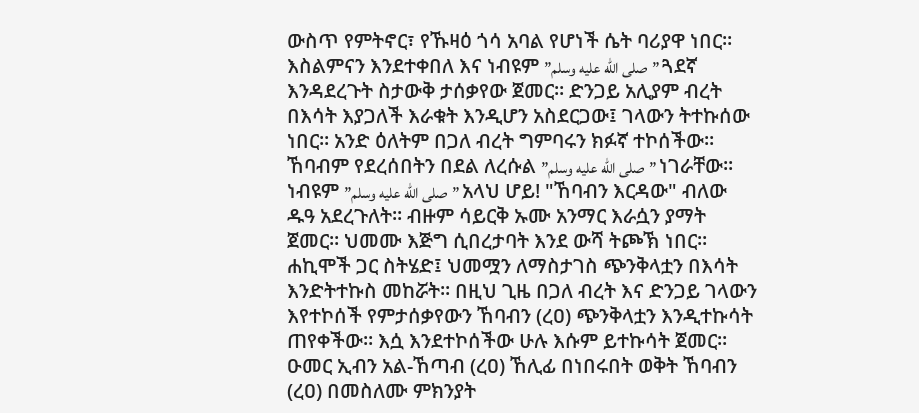ውስጥ የምትኖር፣ የኹዛዕ ጎሳ አባል የሆነች ሴት ባሪያዋ ነበር። እስልምናን እንደተቀበለ እና ነብዩም ”صلى الله عليه وسلم” ጓደኛ እንዳደረጉት ስታውቅ ታሰቃየው ጀመር። ድንጋይ አሊያም ብረት በእሳት እያጋለች እራቁት እንዲሆን አስደርጋው፤ ገላውን ትተኩሰው ነበር። አንድ ዕለትም በጋለ ብረት ግምባሩን ክፉኛ ተኮሰችው። ኸባብም የደረሰበትን በደል ለረሱል ”صلى الله عليه وسلم” ነገራቸው። ነብዩም ”صلى الله عليه وسلم” አላህ ሆይ! "ኸባብን እርዳው" ብለው ዱዓ አደረጉለት። ብዙም ሳይርቅ ኡሙ አንማር እራሷን ያማት ጀመር። ህመሙ እጅግ ሲበረታባት እንደ ውሻ ትጮኽ ነበር። ሐኪሞች ጋር ስትሄድ፤ ህመሟን ለማስታገስ ጭንቅላቷን በእሳት እንድትተኩስ መከሯት። በዚህ ጊዜ በጋለ ብረት እና ድንጋይ ገላውን እየተኮሰች የምታሰቃየውን ኸባብን (ረዐ) ጭንቅላቷን እንዲተኩሳት ጠየቀችው። እሷ እንደተኮሰችው ሁሉ እሱም ይተኩሳት ጀመር። ዑመር ኢብን አል-ኸጣብ (ረዐ) ኸሊፊ በነበሩበት ወቅት ኸባብን (ረዐ) በመስለሙ ምክንያት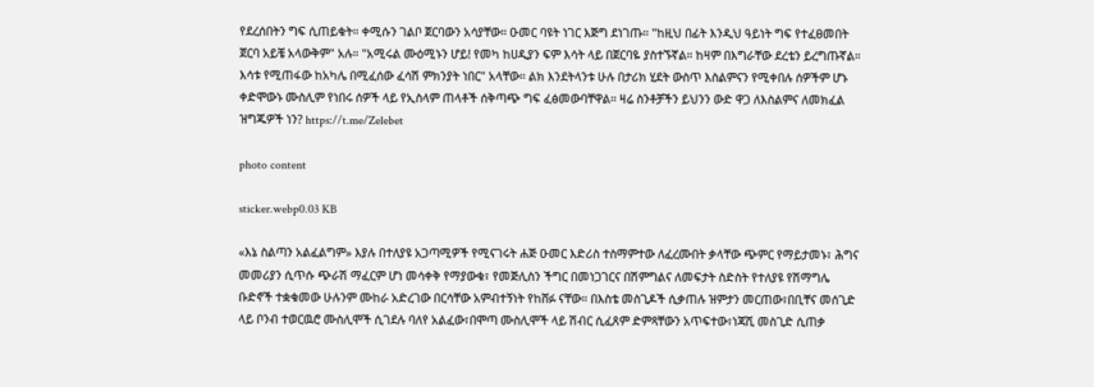የደረሰበትን ግፍ ሲጠይቁት። ቀሚሱን ገልቦ ጀርባውን አሳያቸው። ዑመር ባዩት ነገር እጅግ ደነገጡ። "ከዚህ በፊት እንዲህ ዓይነት ግፍ የተፈፀመበት ጀርባ አይቼ አላውቅም" አሉ። "አሚሩል ሙዕሚኑን ሆይ! የመካ ከሀዲያን ፍም እሳት ላይ በጀርባዬ ያስተኙኛል። ከዛም በእግራቸው ደረቴን ይረግጡኛል። እሳቱ የሚጠፋው ከአካሌ በሚፈሰው ፈሳሽ ምክንያት ነበር" አላቸው። ልክ እንደትላንቱ ሁሉ በታሪክ ሂደት ውስጥ እስልምናን የሚቀበሉ ሰዎችም ሆኑ ቀድሞውኑ ሙስሊም የነበሩ ሰዎች ላይ የኢስላም ጠላቶች ሰቅጣጭ ግፍ ፈፅመውባቸዋል። ዛሬ ስንቶቻችን ይህንን ውድ ዋጋ ለእስልምና ለመክፈል ዝግጁዎች ነን? https://t.me/Zelebet

photo content

sticker.webp0.03 KB

«እኔ ስልጣን አልፈልግም» እያሉ በተለያዩ አጋጣሚዎች የሚናገሩት ሐጅ ዑመር እድሪስ ተስማምተው ለፈረሙበት ቃላቸው ጭምር የማይታመኑ፣ ሕግና መመሪያን ሲጥሱ ጭራሽ ማፈርም ሆነ መሳቀቅ የማያውቁ፣ የመጅሊስን ችግር በመነጋገርና በሽምግልና ለመፍታት ስድስት የተለያዩ የሽማግሌ ቡድኖች ተቋቁመው ሁሉንም ሙከራ አድረገው በርሳቸው አምብተኝነት የከሸፉ ናቸው። በእስቴ መስጊዶች ሲቃጠሉ ዝምታን መርጠው፣በቢቸና መሰጊድ ላይ ቦንብ ተወርዉሮ ሙስሊሞች ሲገደሉ ባለየ አልፈው፣በሞጣ ሙስሊሞች ላይ ሽብር ሲፈጸም ድምጻቸውን አጥፍተው፣ነጃሺ መስጊድ ሲጠቃ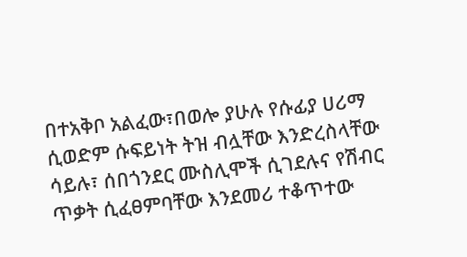በተአቅቦ አልፈው፣በወሎ ያሁሉ የሱፊያ ሀሪማ ሲወድም ሱፍይነት ትዝ ብሏቸው እንድረስላቸው ሳይሉ፣ ሰበጎንደር ሙስሊሞች ሲገደሉና የሽብር ጥቃት ሲፈፀምባቸው እንደመሪ ተቆጥተው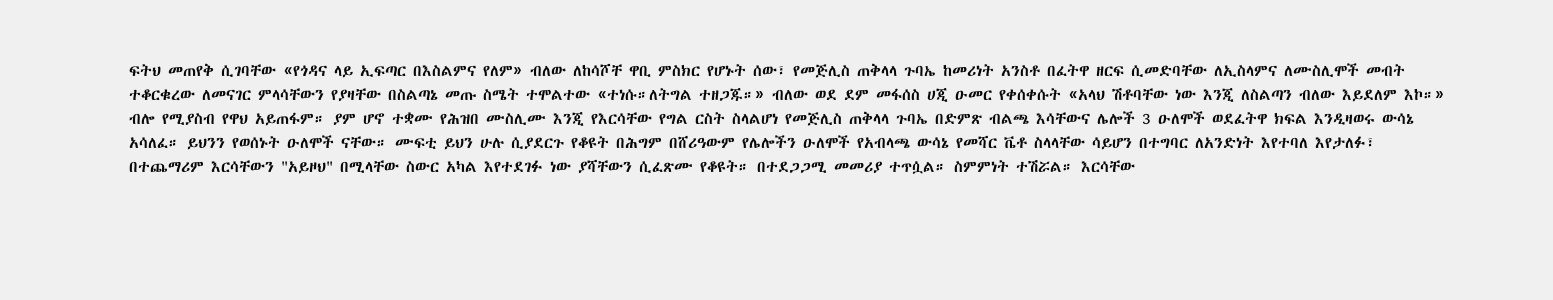ፍትህ መጠየቅ ሲገባቸው «የጎዳና ላይ ኢፍጣር በእስልምና የለም» ብለው ለከሳሾቸ ዋቢ ምስክር የሆኑት ሰው፣ የመጅሊስ ጠቅላላ ጉባኤ ከመሪነት አንስቶ በፈትዋ ዘርፍ ሲመድባቸው ለኢስላምና ለሙስሊሞች መብት ተቆርቁረው ለመናገር ምላሳቸውን የያዛቸው በስልጣኔ መጡ ስሜት ተሞልተው «ተነሱ።ለትግል ተዘጋጁ።» ብለው ወደ ደም መፋሰስ ሀጂ ዑመር የቀሰቀሱት «አላህ ሽቶባቸው ነው እንጂ ለስልጣን ብለው እይደለም እኮ።» ብሎ የሚያስብ የዋህ አይጠፋም። ያም ሆኖ ተቋሙ የሕዝበ ሙስሊሙ እንጂ የእርሳቸው የግል ርስት ስላልሆነ የመጅሊስ ጠቅላላ ጉባኤ በድምጽ ብልጫ እሳቸውና ሌሎች 3 ዑለሞች ወደፈትዋ ክፍል እንዲዛወሩ ውሳኔ አሳለፈ። ይህንን የወሰኑት ዑለሞች ናቸው። ሙፍቲ ይህን ሁሉ ሲያደርጉ የቆዩት በሕግም በሸሪዓውም የሌሎችን ዑለሞች የአብላጫ ውሳኔ የመሻር ቬቶ ስላላቸው ሳይሆን በተግባር ለአንድነት እየተባለ እየታለፉ፣ በተጨማሪም እርሳቸውን "አይዞህ" በሚላቸው ስውር አካል እየተደገፉ ነው ያሻቸውን ሲፈጽሙ የቆዩት። በተደጋጋሚ መመሪያ ተጥሷል። ስምምነት ተሽሯል። እርሳቸው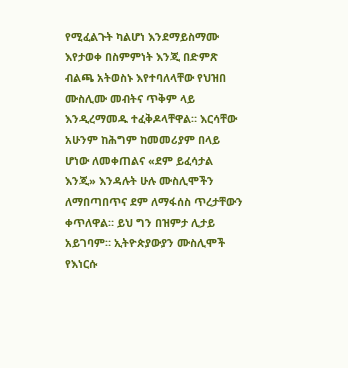የሚፈልጉት ካልሆነ እንደማይስማሙ እየታወቀ በስምምነት እንጂ በድምጽ ብልጫ አትወስኑ እየተባለላቸው የህዝበ ሙስሊሙ መብትና ጥቅም ላይ እንዲረማመዱ ተፈቅዶላቸዋል። እርሳቸው አሁንም ከሕግም ከመመሪያም በላይ ሆነው ለመቀጠልና «ደም ይፈሳታል እንጂ» እንዳሉት ሁሉ ሙስሊሞችን ለማበጣበጥና ደም ለማፋሰስ ጥረታቸውን ቀጥለዋል። ይህ ግን በዝምታ ሊታይ አይገባም። ኢትዮጵያውያን ሙስሊሞች የእነርሱ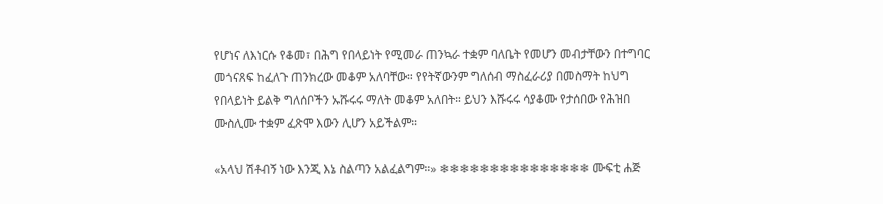የሆነና ለእነርሱ የቆመ፣ በሕግ የበላይነት የሚመራ ጠንኳራ ተቋም ባለቤት የመሆን መብታቸውን በተግባር መጎናጸፍ ከፈለጉ ጠንክረው መቆም አለባቸው። የየትኛውንም ግለሰብ ማስፈራሪያ በመስማት ከህግ የበላይነት ይልቅ ግለሰቦችን ኡሹሩሩ ማለት መቆም አለበት። ይህን እሹሩሩ ሳያቆሙ የታሰበው የሕዝበ ሙስሊሙ ተቋም ፈጽሞ እውን ሊሆን አይችልም።

«አላህ ሽቶብኝ ነው እንጂ እኔ ስልጣን አልፈልግም።» ❄❄❄❄❄❄❄❄❄❄❄❄❄❄❄ ሙፍቲ ሐጅ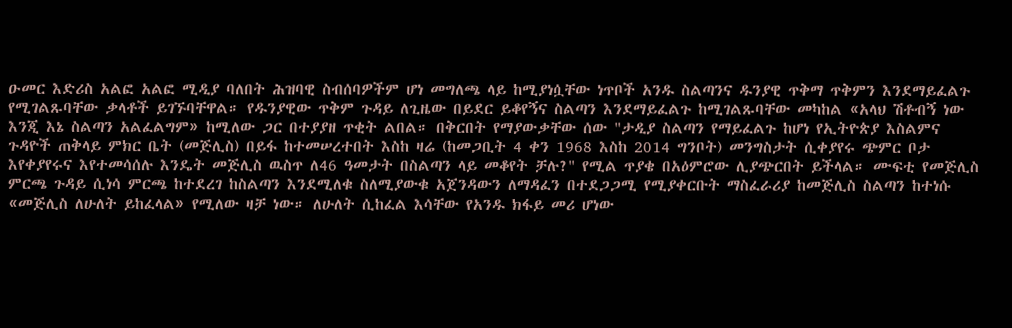ዑመር እድሪስ አልፎ አልፎ ሚዲያ ባለበት ሕዝባዊ ስብሰባዎችም ሆነ መግለጫ ላይ ከሚያነሷቸው ነጥቦች አንዱ ስልጣንና ዱንያዊ ጥቅማ ጥቅምን እንደማይፈልጉ የሚገልጹባቸው ቃላቶች ይገኙባቸዋል። የዱንያዊው ጥቅም ጉዳይ ለጊዜው በይደር ይቆየኝና ስልጣን እንደማይፈልጉ ከሚገልጹባቸው መካከል «አላህ ሽቶብኝ ነው እንጂ እኔ ስልጣን አልፈልግም» ከሚለው ጋር በተያያዘ ጥቂት ልበል። በቅርበት የማያውቃቸው ሰው "ታዲያ ስልጣን የማይፈልጉ ከሆነ የኢትዮጵያ እስልምና ጉዳዮች ጠቅላይ ምክር ቤት (መጅሊስ) በይፋ ከተመሠረተበት እስከ ዛሬ (ከመጋቢት 4 ቀን 1968 እስከ 2014 ግንቦት) መንግስታት ሲቀያየሩ ጭምር ቦታ እየቀያየሩና እየተመሳሰሉ እንዴት መጅሊስ ዉስጥ ለ46 ዓመታት በስልጣን ላይ መቆየት ቻሉ?" የሚል ጥያቄ በአዕምሮው ሊያጭርበት ይችላል። ሙፍቲ የመጅሊስ ምርጫ ጉዳይ ሲነሳ ምርጫ ከተደረገ ከስልጣን እንደሚለቁ ስለሚያውቁ አጀንዳውን ለማዳፈን በተደጋጋሚ የሚያቀርቡት ማስፈራሪያ ከመጅሊስ ስልጣን ከተነሱ «መጅሊስ ለሁለት ይከፈላል» የሚለው ዛቻ ነው። ለሁለት ሲከፈል እሳቸው የአንዱ ክፋይ መሪ ሆነው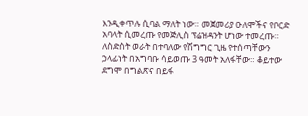እንዲቀጥሉ ሲባል ማለት ነው። መጀመሪያ ዑለሞችና የቦርድ አባላት ሲመረጡ የመጅሊስ ፕሬዝዳንት ሆነው ተመረጡ። ለስድስት ወራት በተባለው የሽግግር ጊዜ የተሰጣቸውን ኃላፊነት በአግባቡ ሳይወጡ 3 ዓመት አለፋቸው። ቆይተው ደግሞ በግልጽና በይፋ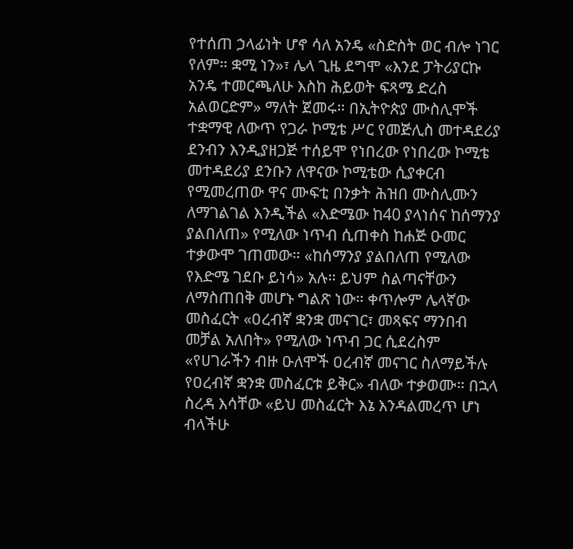የተሰጠ ኃላፊነት ሆኖ ሳለ አንዴ «ስድስት ወር ብሎ ነገር የለም። ቋሚ ነን»፣ ሌላ ጊዜ ደግሞ «እንደ ፓትሪያርኩ አንዴ ተመርጫለሁ እስከ ሕይወት ፍጻሜ ድረስ አልወርድም» ማለት ጀመሩ። በኢትዮጵያ ሙስሊሞች ተቋማዊ ለውጥ የጋራ ኮሚቴ ሥር የመጅሊስ መተዳደሪያ ደንብን እንዲያዘጋጅ ተሰይሞ የነበረው የነበረው ኮሚቴ መተዳደሪያ ደንቡን ለዋናው ኮሚቴው ሲያቀርብ የሚመረጠው ዋና ሙፍቲ በንቃት ሕዝበ ሙስሊሙን ለማገልገል እንዲችል «እድሜው ከ40 ያላነሰና ከሰማንያ ያልበለጠ» የሚለው ነጥብ ሲጠቀስ ከሐጅ ዑመር ተቃውሞ ገጠመው። «ከሰማንያ ያልበለጠ የሚለው የእድሜ ገደቡ ይነሳ» አሉ። ይህም ስልጣናቸውን ለማስጠበቅ መሆኑ ግልጽ ነው። ቀጥሎም ሌላኛው መስፈርት «ዐረብኛ ቋንቋ መናገር፣ መጻፍና ማንበብ መቻል አለበት» የሚለው ነጥብ ጋር ሲደረስም «የሀገራችን ብዙ ዑለሞች ዐረብኛ መናገር ስለማይችሉ የዐረብኛ ቋንቋ መስፈርቱ ይቅር» ብለው ተቃወሙ። በኋላ ስረዳ እሳቸው «ይህ መስፈርት እኔ እንዳልመረጥ ሆነ ብላችሁ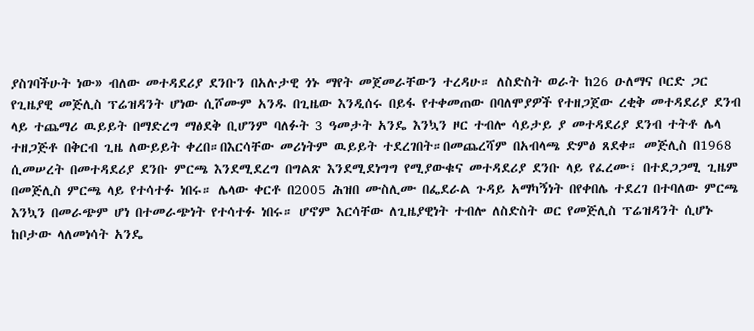ያስገባችሁት ነው» ብለው መተዳደሪያ ደንቡን በአሉታዊ ጎኑ ማየት መጀመራቸውን ተረዳሁ። ለስድስት ወራት ከ26 ዑለማና ቦርድ ጋር የጊዜያዊ መጅሊስ ፕሬዝዳንት ሆነው ሲሾሙም አንዱ በጊዜው እንዲሰሩ በይፋ የተቀመጠው በባለሞያዎች የተዘጋጀው ረቂቅ መተዳደሪያ ደንብ ላይ ተጨማሪ ዉይይት በማድረግ ማፅደቅ ቢሆንም ባለፉት 3 ዓመታት አንዴ እንኳን ዞር ተብሎ ሳይታይ ያ መተዳደሪያ ደንብ ተትቶ ሌላ ተዘጋጅቶ በቅርብ ጊዜ ለውይይት ቀረበ።በእርሳቸው መሪነትም ዉይይት ተደረገበት።በመጨረሻም በአብላጫ ድምፅ ጸደቀ። መጅሊስ በ1968 ሲመሠረት በመተዳደሪያ ደንቡ ምርጫ እንደሚደረግ በግልጽ እንደሚደነግግ የሚያውቁና መተዳደሪያ ደንቡ ላይ የፈረሙ፣ በተደጋጋሚ ጊዜም በመጅሊስ ምርጫ ላይ የተሳተፉ ነበሩ። ሌላው ቀርቶ በ2005 ሕዝበ ሙስሊሙ በፌደራል ጉዳይ አማካኝነት በየቀበሌ ተደረገ በተባለው ምርጫ እንኳን በመራጭም ሆነ በተመራጭነት የተሳተፉ ነበሩ። ሆኖም እርሳቸው ለጊዜያዊነት ተብሎ ለስድስት ወር የመጅሊስ ፕሬዝዳንት ሲሆኑ ከቦታው ላለመነሳት አንዴ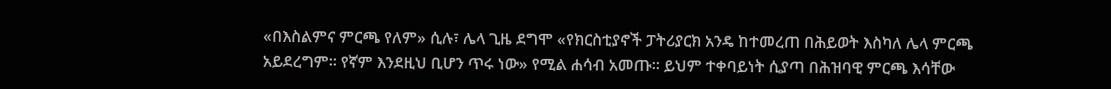«በእስልምና ምርጫ የለም» ሲሉ፣ ሌላ ጊዜ ደግሞ «የክርስቲያኖች ፓትሪያርክ አንዴ ከተመረጠ በሕይወት እስካለ ሌላ ምርጫ አይደረግም። የኛም እንደዚህ ቢሆን ጥሩ ነው» የሚል ሐሳብ አመጡ። ይህም ተቀባይነት ሲያጣ በሕዝባዊ ምርጫ እሳቸው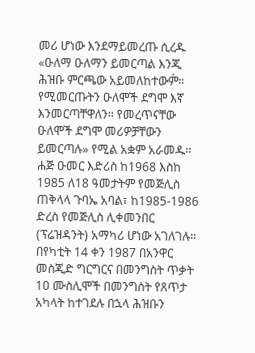መሪ ሆነው እንደማይመረጡ ሲረዱ «ዑለማ ዑለማን ይመርጣል እንጂ ሕዝቡ ምርጫው አይመለከተውም፞። የሚመርጡትን ዑለሞች ደግሞ እኛ እንመርጣቸዋለን። የመረጥናቸው ዑለሞች ደግሞ መሪዎቻቸውን ይመርጣሉ» የሚል አቋም አራመዱ። ሐጅ ዑመር እድሪስ ከ1968 እስከ 1985 ለ18 ዓመታትም የመጅሊስ ጠቅላላ ጉባኤ አባል፣ ከ1985-1986 ድረስ የመጅሊስ ሊቀመንበር (ፕሬዝዳንት) አማካሪ ሆነው አገለገሉ። በየካቲት 14 ቀን 1987 በአንዋር መስጂድ ግርግርና በመንግስት ጥቃት 10 ሙስሊሞች በመንግስት የጸጥታ አካላት ከተገደሉ በኋላ ሕዝቡን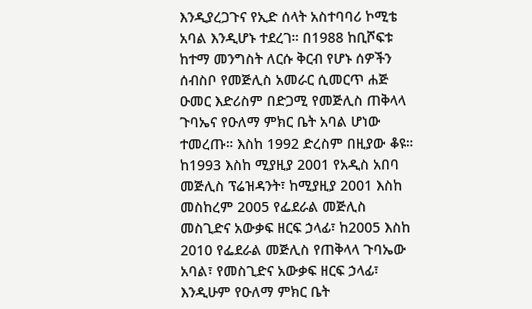እንዲያረጋጉና የኢድ ሰላት አስተባባሪ ኮሚቴ አባል እንዲሆኑ ተደረገ። በ1988 ከቢሾፍቱ ከተማ መንግስት ለርሱ ቅርብ የሆኑ ሰዎችን ሰብስቦ የመጅሊስ አመራር ሲመርጥ ሐጅ ዑመር እድሪስም በድጋሚ የመጅሊስ ጠቅላላ ጉባኤና የዑለማ ምክር ቤት አባል ሆነው ተመረጡ። እስከ 1992 ድረስም በዚያው ቆዩ። ከ1993 እስከ ሚያዚያ 2001 የአዲስ አበባ መጅሊስ ፕሬዝዳንት፣ ከሚያዚያ 2001 እስከ መስከረም 2005 የፌደራል መጅሊስ መስጊድና አውቃፍ ዘርፍ ኃላፊ፣ ከ2005 እስከ 2010 የፌደራል መጅሊስ የጠቅላላ ጉባኤው አባል፣ የመስጊድና አውቃፍ ዘርፍ ኃላፊ፣ እንዲሁም የዑለማ ምክር ቤት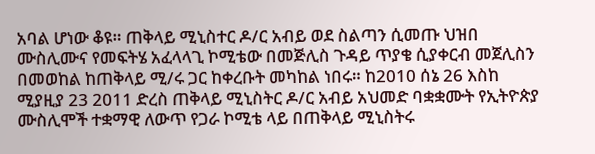አባል ሆነው ቆዩ። ጠቅላይ ሚኒስተር ዶ/ር አብይ ወደ ስልጣን ሲመጡ ህዝበ ሙስሊሙና የመፍትሄ አፈላላጊ ኮሚቴው በመጅሊስ ጉዳይ ጥያቄ ሲያቀርብ መጀሊስን በመወከል ከጠቅላይ ሚ/ሩ ጋር ከቀረቡት መካከል ነበሩ። ከ2010 ሰኔ 26 እስከ ሚያዚያ 23 2011 ድረስ ጠቅላይ ሚኒስትር ዶ/ር አብይ አህመድ ባቋቋሙት የኢትዮጵያ ሙስሊሞች ተቋማዊ ለውጥ የጋራ ኮሚቴ ላይ በጠቅላይ ሚኒስትሩ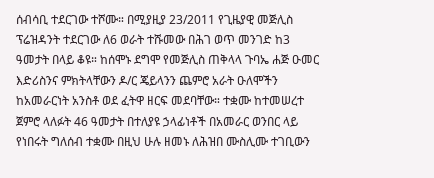ሰብሳቢ ተደርገው ተሾሙ። በሚያዚያ 23/2011 የጊዜያዊ መጅሊስ ፕሬዝዳንት ተደርገው ለ6 ወራት ተሹመው በሕገ ወጥ መንገድ ከ3 ዓመታት በላይ ቆዩ። ከሰሞኑ ደግሞ የመጅሊስ ጠቅላላ ጉባኤ ሐጅ ዑመር እድሪስንና ምክትላቸውን ዶ/ር ጄይላንን ጨምሮ አራት ዑለሞችን ከአመራርነት አንስቶ ወደ ፈትዋ ዘርፍ መደባቸው። ተቋሙ ከተመሠረተ ጀምሮ ላለፉት 46 ዓመታት በተለያዩ ኃላፊነቶች በአመራር ወንበር ላይ የነበሩት ግለሰብ ተቋሙ በዚህ ሁሉ ዘመኑ ለሕዝበ ሙስሊሙ ተገቢውን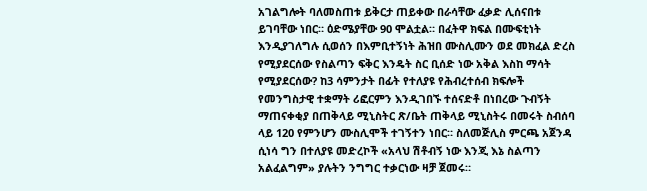አገልግሎት ባለመስጠቱ ይቅርታ ጠይቀው በራሳቸው ፈቃድ ሊሰናበቱ ይገባቸው ነበር። ዕድሜያቸው 90 ሞልቷል። በፈትዋ ክፍል በሙፍቲነት እንዲያገለግሉ ሲወሰን በእምቢተኝነት ሕዝበ ሙስሊሙን ወደ መክፈል ድረስ የሚያደርሰው የስልጣን ፍቅር እንዴት ስር ቢሰድ ነው አቅል እስከ ማሳት የሚያደርሰው? ከ3 ሳምንታት በፊት የተለያዩ የሕብረተሰብ ክፍሎች የመንግስታዊ ተቋማት ሪፎርምን እንዲገበኙ ተሰናድቶ በነበረው ጉብኝት ማጠናቀቂያ በጠቅላይ ሚኒስትር ጽ/ቤት ጠቅላይ ሚኒስትሩ በመሩት ስብሰባ ላይ 120 የምንሆን ሙስሊሞች ተገኝተን ነበር። ስለመጅሊስ ምርጫ አጀንዳ ሲነሳ ግን በተለያዩ መድረኮች «አላህ ሽቶብኝ ነው እንጂ እኔ ስልጣን አልፈልግም» ያሉትን ንግግር ተቃርነው ዛቻ ጀመሩ።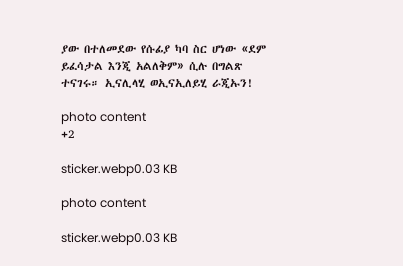ያው በተለመደው የሱፊያ ካባ ስር ሆነው «ደም ይፈሳታል እንጂ አልለቅም» ሲሉ በግልጽ ተናገሩ። ኢናሊላሂ ወኢናኢለይሂ ራጂኡን!

photo content
+2

sticker.webp0.03 KB

photo content

sticker.webp0.03 KB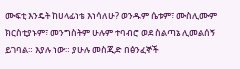ሙፍቲ እንዴት ከሀላፊነቴ እነሳለሁ? ወንዱም ሴቱም፣ ሙስሊሙም ክርስቲያኑም፣ መንግስትም ሁሉም ተባብሮ ወደ ስልጣኔ ሊመልሰኝ ይገባል። እያሉ ነው። ያሁሉ መስጂድ በፅንፈኞች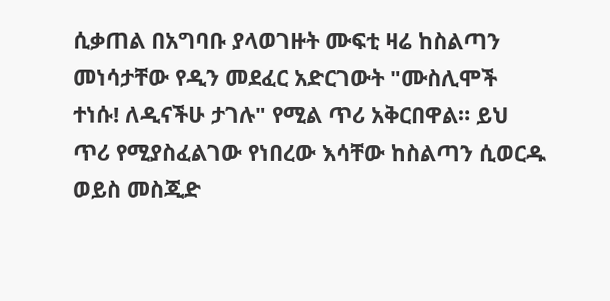ሲቃጠል በአግባቡ ያላወገዙት ሙፍቲ ዛሬ ከስልጣን መነሳታቸው የዲን መደፈር አድርገውት "ሙስሊሞች ተነሱ! ለዲናችሁ ታገሉ" የሚል ጥሪ አቅርበዋል። ይህ ጥሪ የሚያስፈልገው የነበረው እሳቸው ከስልጣን ሲወርዱ ወይስ መስጂድ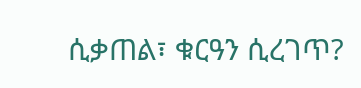ሲቃጠል፣ ቁርዓን ሲረገጥ?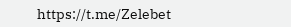https://t.me/Zelebet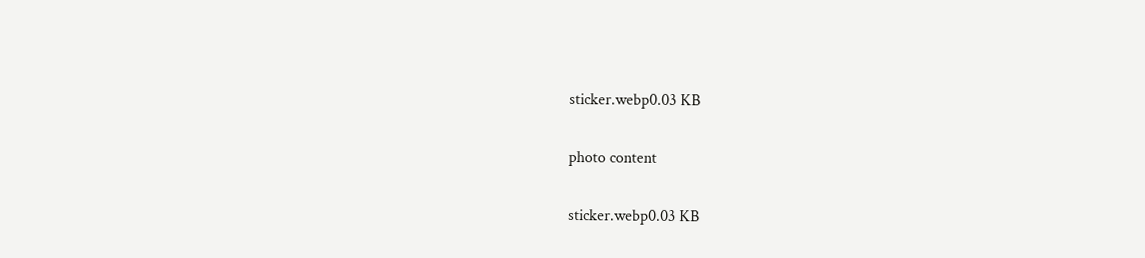sticker.webp0.03 KB

photo content

sticker.webp0.03 KB